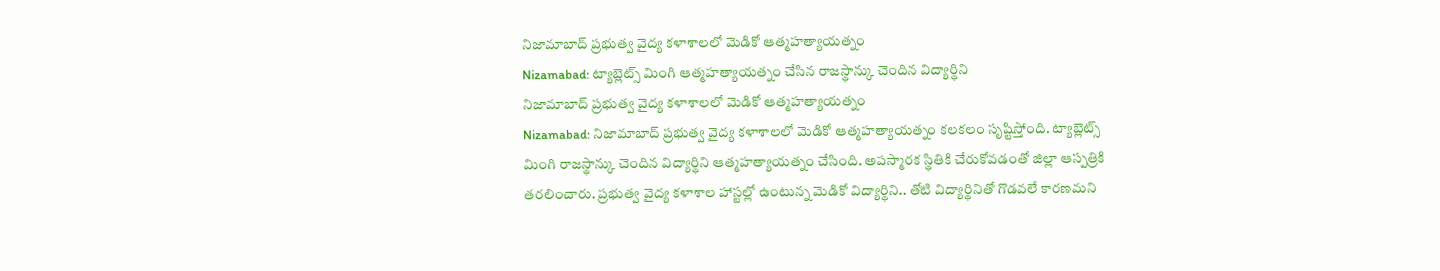నిజామాబాద్ ప్రభుత్వ వైద్య కళాశాలలో మెడికో ఆత్మహత్యాయత్నం
Nizamabad: ట్యాబ్లెట్స్ మింగి ఆత్మహత్యాయత్నం చేసిన రాజస్థాన్కు చెందిన విద్యార్థిని
నిజామాబాద్ ప్రభుత్వ వైద్య కళాశాలలో మెడికో ఆత్మహత్యాయత్నం
Nizamabad: నిజామాబాద్ ప్రభుత్వ వైద్య కళాశాలలో మెడికో ఆత్మహత్యాయత్నం కలకలం సృష్టిస్తోంది. ట్యాబ్లెట్స్ మింగి రాజస్థాన్కు చెందిన విద్యార్థిని ఆత్మహత్యాయత్నం చేసింది. అపస్మారక స్థితికి చేరుకోవడంతో జిల్లా ఆస్పత్రికి తరలించారు. ప్రభుత్వ వైద్య కళాశాల హాస్టల్లో ఉంటున్న మెడికో విద్యార్థిని.. తోటి విద్యార్థినితో గొడవలే కారణమని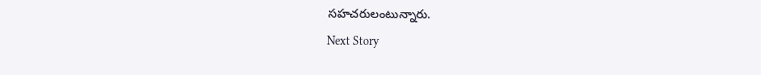సహచరులంటున్నారు.
Next Story